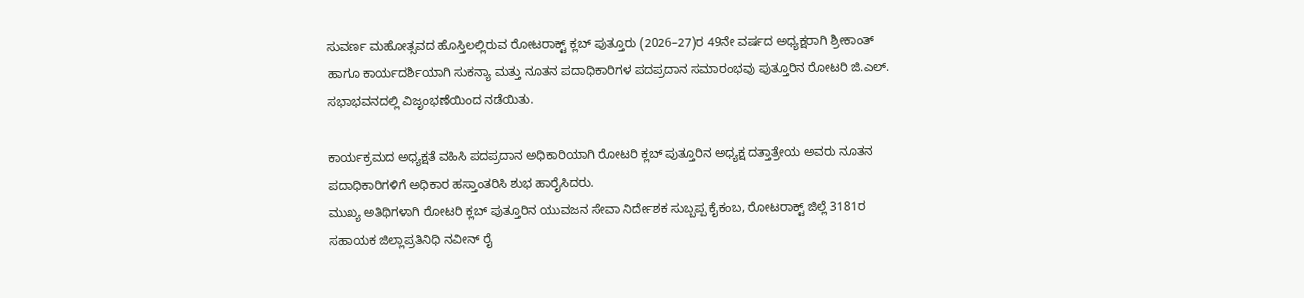ಸುವರ್ಣ ಮಹೋತ್ಸವದ ಹೊಸ್ತಿಲಲ್ಲಿರುವ ರೋಟರಾಕ್ಟ್ ಕ್ಲಬ್ ಪುತ್ತೂರು (2026–27)ರ 49ನೇ ವರ್ಷದ ಅಧ್ಯಕ್ಷರಾಗಿ ಶ್ರೀಕಾಂತ್ ಹಾಗೂ ಕಾರ್ಯದರ್ಶಿಯಾಗಿ ಸುಕನ್ಯಾ ಮತ್ತು ನೂತನ ಪದಾಧಿಕಾರಿಗಳ ಪದಪ್ರದಾನ ಸಮಾರಂಭವು ಪುತ್ತೂರಿನ ರೋಟರಿ ಜಿ.ಎಲ್. ಸಭಾಭವನದಲ್ಲಿ ವಿಜೃಂಭಣೆಯಿಂದ ನಡೆಯಿತು.

ಕಾರ್ಯಕ್ರಮದ ಅಧ್ಯಕ್ಷತೆ ವಹಿಸಿ ಪದಪ್ರದಾನ ಅಧಿಕಾರಿಯಾಗಿ ರೋಟರಿ ಕ್ಲಬ್ ಪುತ್ತೂರಿನ ಅಧ್ಯಕ್ಷ ದತ್ತಾತ್ರೇಯ ಅವರು ನೂತನ ಪದಾಧಿಕಾರಿಗಳಿಗೆ ಅಧಿಕಾರ ಹಸ್ತಾಂತರಿಸಿ ಶುಭ ಹಾರೈಸಿದರು.
ಮುಖ್ಯ ಅತಿಥಿಗಳಾಗಿ ರೋಟರಿ ಕ್ಲಬ್ ಪುತ್ತೂರಿನ ಯುವಜನ ಸೇವಾ ನಿರ್ದೇಶಕ ಸುಬ್ಬಪ್ಪ ಕೈಕಂಬ, ರೋಟರಾಕ್ಟ್ ಜಿಲ್ಲೆ 3181ರ ಸಹಾಯಕ ಜಿಲ್ಲಾಪ್ರತಿನಿಧಿ ನವೀನ್ ರೈ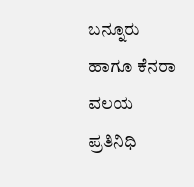ಬನ್ನೂರು ಹಾಗೂ ಕೆನರಾ ವಲಯ ಪ್ರತಿನಿಧಿ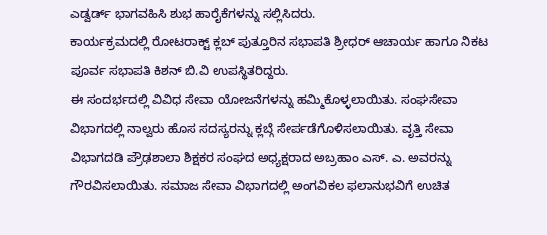ಎಡ್ವರ್ಡ್ ಭಾಗವಹಿಸಿ ಶುಭ ಹಾರೈಕೆಗಳನ್ನು ಸಲ್ಲಿಸಿದರು.
ಕಾರ್ಯಕ್ರಮದಲ್ಲಿ ರೋಟರಾಕ್ಟ್ ಕ್ಲಬ್ ಪುತ್ತೂರಿನ ಸಭಾಪತಿ ಶ್ರೀಧರ್ ಆಚಾರ್ಯ ಹಾಗೂ ನಿಕಟ ಪೂರ್ವ ಸಭಾಪತಿ ಕಿಶನ್ ಬಿ.ವಿ ಉಪಸ್ಥಿತರಿದ್ದರು.
ಈ ಸಂದರ್ಭದಲ್ಲಿ ವಿವಿಧ ಸೇವಾ ಯೋಜನೆಗಳನ್ನು ಹಮ್ಮಿಕೊಳ್ಳಲಾಯಿತು. ಸಂಘಸೇವಾ ವಿಭಾಗದಲ್ಲಿ ನಾಲ್ವರು ಹೊಸ ಸದಸ್ಯರನ್ನು ಕ್ಲಬ್ಗೆ ಸೇರ್ಪಡೆಗೊಳಿಸಲಾಯಿತು. ವೃತ್ತಿ ಸೇವಾ ವಿಭಾಗದಡಿ ಪ್ರೌಢಶಾಲಾ ಶಿಕ್ಷಕರ ಸಂಘದ ಅಧ್ಯಕ್ಷರಾದ ಅಬ್ರಹಾಂ ಎಸ್. ಎ. ಅವರನ್ನು ಗೌರವಿಸಲಾಯಿತು. ಸಮಾಜ ಸೇವಾ ವಿಭಾಗದಲ್ಲಿ ಅಂಗವಿಕಲ ಫಲಾನುಭವಿಗೆ ಉಚಿತ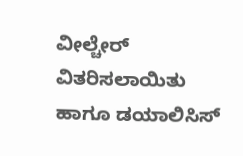ವೀಲ್ಚೇರ್ ವಿತರಿಸಲಾಯಿತು ಹಾಗೂ ಡಯಾಲಿಸಿಸ್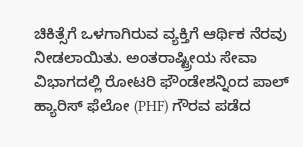ಚಿಕಿತ್ಸೆಗೆ ಒಳಗಾಗಿರುವ ವ್ಯಕ್ತಿಗೆ ಆರ್ಥಿಕ ನೆರವು ನೀಡಲಾಯಿತು. ಅಂತರಾಷ್ಟ್ರೀಯ ಸೇವಾ ವಿಭಾಗದಲ್ಲಿ ರೋಟರಿ ಫೌಂಡೇಶನ್ನಿಂದ ಪಾಲ್ ಹ್ಯಾರಿಸ್ ಫೆಲೋ (PHF) ಗೌರವ ಪಡೆದ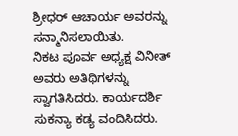ಶ್ರೀಧರ್ ಆಚಾರ್ಯ ಅವರನ್ನು ಸನ್ಮಾನಿಸಲಾಯಿತು.
ನಿಕಟ ಪೂರ್ವ ಅಧ್ಯಕ್ಷ ವಿನೀತ್ ಅವರು ಅತಿಥಿಗಳನ್ನು ಸ್ವಾಗತಿಸಿದರು. ಕಾರ್ಯದರ್ಶಿ ಸುಕನ್ಯಾ ಕಡ್ಯ ವಂದಿಸಿದರು.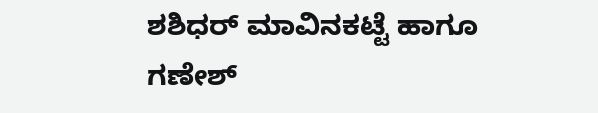ಶಶಿಧರ್ ಮಾವಿನಕಟ್ಟೆ ಹಾಗೂ ಗಣೇಶ್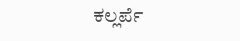ಕಲ್ಲರ್ಪೆ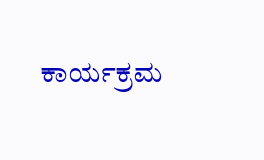ಕಾರ್ಯಕ್ರಮ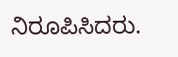ನಿರೂಪಿಸಿದರು.